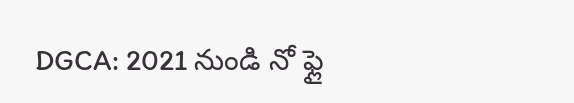DGCA: 2021 నుండి నో ఫ్లై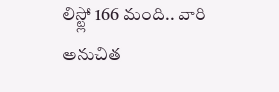లిస్ట్లో 166 మంది.. వారి అనుచిత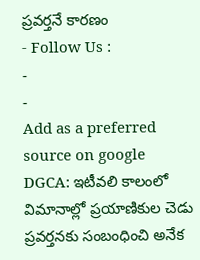ప్రవర్తనే కారణం
- Follow Us :
-
-
Add as a preferred
source on google
DGCA: ఇటీవలి కాలంలో విమానాల్లో ప్రయాణికుల చెడు ప్రవర్తనకు సంబంధించి అనేక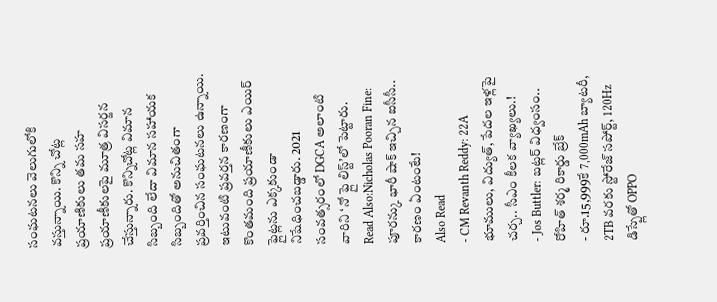సంఘటనలు వెలుగులోకి వస్తున్నాయి. కొన్ని చోట్ల ప్రయాణికులు తమ సహ ప్రయాణీకులపై మూత్ర విసర్జన చేస్తున్నారు. కొన్నిచోట్ల విమాన సిబ్బంది లేదా విమాన సహాయక సిబ్బందితో అనుచితంగా ప్రవర్తించిన సంఘటనలు ఉన్నాయి. ఇటువంటి ప్రవర్తన కారణంగా కొంతమంది ప్రయాణీకులు ఎయిర్ ఫ్లైట్లను ఎక్కకుండా నిషేధించబడ్డారు. 2021 సంవత్సరంలో DGCA అలాంటి వారిని ‘నో ఫ్లై లిస్ట్’లో పెట్టారు.
Read Also:Nicholas Pooran Fine: పూరన్కు భారీ షాక్ ఇచ్చిన ఐసీసీ.. కారణం ఏంటంటే!
Also Read
- CM Revanth Reddy: 22A భూములు, విద్యుత్, పేదల ఇళ్లపై చర్చ.. సీఎం కీలక వ్యాఖ్యలు.!
- Jos Buttler: బట్లర్ విధ్వంసం.. రోహిత్ శర్మ రికార్డు బ్రేక్
- రూ.15,999కే 7,000mAh బ్యాటరీ, 2TB వరకు స్టోరేజ్ సపోర్ట్, 120Hz డిస్ప్లేతో OPPO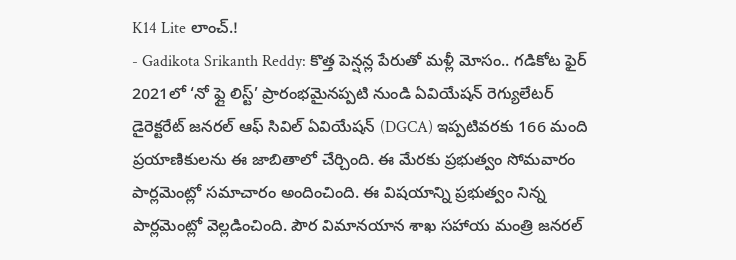K14 Lite లాంచ్.!
- Gadikota Srikanth Reddy: కొత్త పెన్షన్ల పేరుతో మళ్లీ మోసం.. గడికోట ఫైర్
2021లో ‘నో ఫ్లై లిస్ట్’ ప్రారంభమైనప్పటి నుండి ఏవియేషన్ రెగ్యులేటర్ డైరెక్టరేట్ జనరల్ ఆఫ్ సివిల్ ఏవియేషన్ (DGCA) ఇప్పటివరకు 166 మంది ప్రయాణికులను ఈ జాబితాలో చేర్చింది. ఈ మేరకు ప్రభుత్వం సోమవారం పార్లమెంట్లో సమాచారం అందించింది. ఈ విషయాన్ని ప్రభుత్వం నిన్న పార్లమెంట్లో వెల్లడించింది. పౌర విమానయాన శాఖ సహాయ మంత్రి జనరల్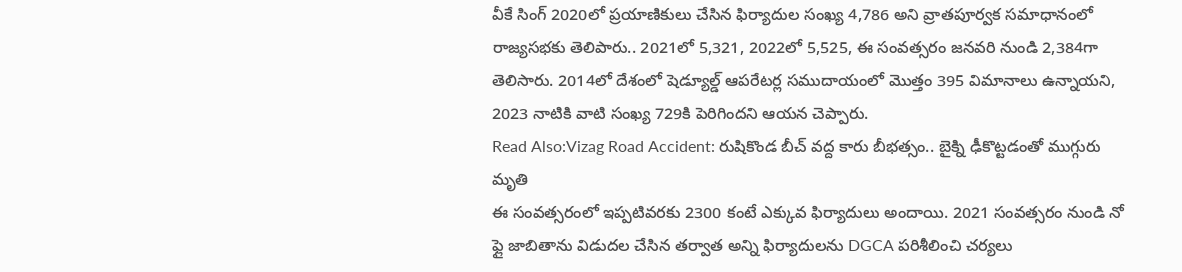వీకే సింగ్ 2020లో ప్రయాణికులు చేసిన ఫిర్యాదుల సంఖ్య 4,786 అని వ్రాతపూర్వక సమాధానంలో రాజ్యసభకు తెలిపారు.. 2021లో 5,321, 2022లో 5,525, ఈ సంవత్సరం జనవరి నుండి 2,384గా తెలిసారు. 2014లో దేశంలో షెడ్యూల్డ్ ఆపరేటర్ల సముదాయంలో మొత్తం 395 విమానాలు ఉన్నాయని, 2023 నాటికి వాటి సంఖ్య 729కి పెరిగిందని ఆయన చెప్పారు.
Read Also:Vizag Road Accident: రుషికొండ బీచ్ వద్ద కారు బీభత్సం.. బైక్ని ఢీకొట్టడంతో ముగ్గురు మృతి
ఈ సంవత్సరంలో ఇప్పటివరకు 2300 కంటే ఎక్కువ ఫిర్యాదులు అందాయి. 2021 సంవత్సరం నుండి నో ఫ్లై జాబితాను విడుదల చేసిన తర్వాత అన్ని ఫిర్యాదులను DGCA పరిశీలించి చర్యలు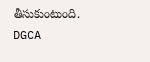తీసుకుంటుంది. DGCA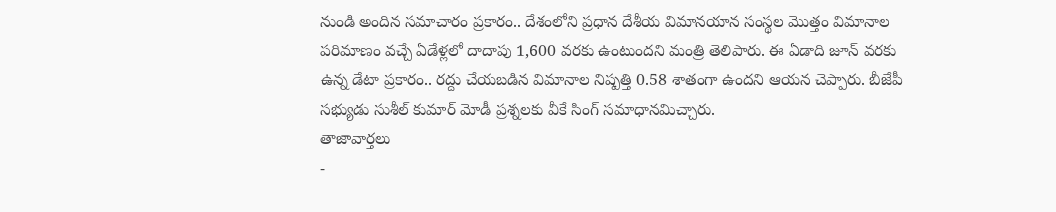నుండి అందిన సమాచారం ప్రకారం.. దేశంలోని ప్రధాన దేశీయ విమానయాన సంస్థల మొత్తం విమానాల పరిమాణం వచ్చే ఏడేళ్లలో దాదాపు 1,600 వరకు ఉంటుందని మంత్రి తెలిపారు. ఈ ఏడాది జూన్ వరకు ఉన్న డేటా ప్రకారం.. రద్దు చేయబడిన విమానాల నిష్పత్తి 0.58 శాతంగా ఉందని ఆయన చెప్పారు. బీజేపీ సభ్యుడు సుశీల్ కుమార్ మోడీ ప్రశ్నలకు వీకే సింగ్ సమాధానమిచ్చారు.
తాజావార్తలు
-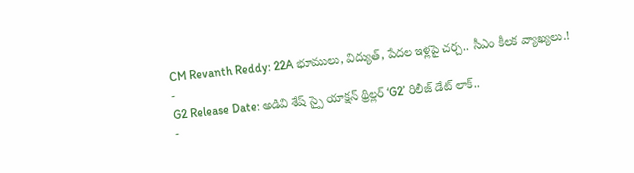CM Revanth Reddy: 22A భూములు, విద్యుత్, పేదల ఇళ్లపై చర్చ.. సీఎం కీలక వ్యాఖ్యలు.!
-
G2 Release Date: అడివి శేష్ స్పై యాక్షన్ థ్రిల్లర్ ‘G2’ రిలీజ్ డేట్ లాక్..
-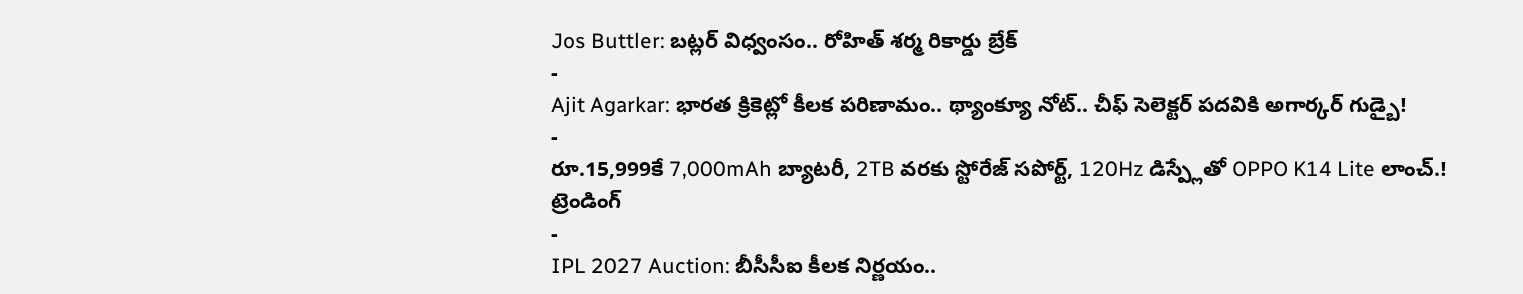Jos Buttler: బట్లర్ విధ్వంసం.. రోహిత్ శర్మ రికార్డు బ్రేక్
-
Ajit Agarkar: భారత క్రికెట్లో కీలక పరిణామం.. థ్యాంక్యూ నోట్.. చీఫ్ సెలెక్టర్ పదవికి అగార్కర్ గుడ్బై!
-
రూ.15,999కే 7,000mAh బ్యాటరీ, 2TB వరకు స్టోరేజ్ సపోర్ట్, 120Hz డిస్ప్లేతో OPPO K14 Lite లాంచ్.!
ట్రెండింగ్
-
IPL 2027 Auction: బీసీసీఐ కీలక నిర్ణయం..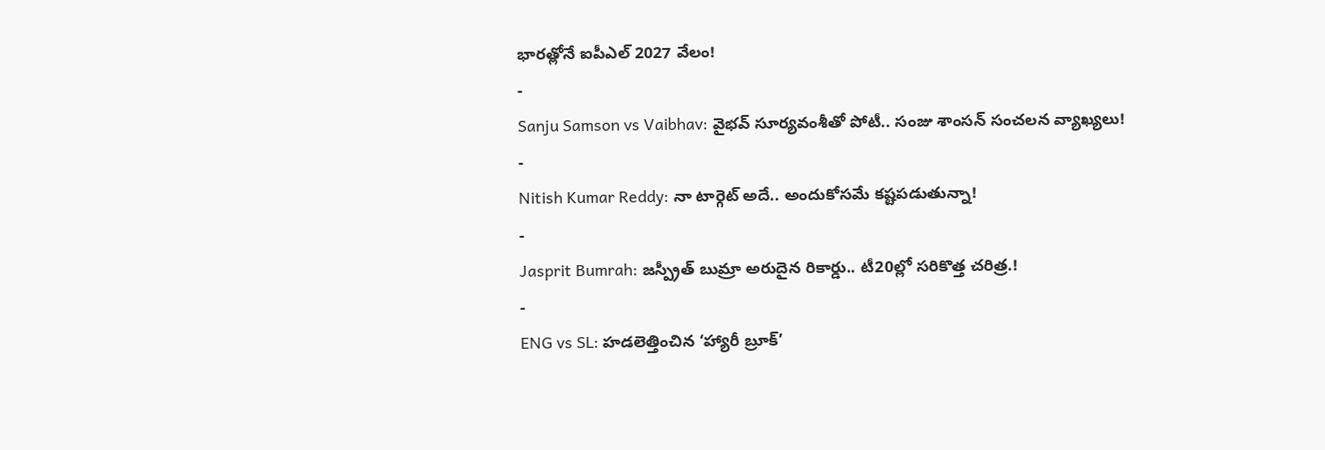భారత్లోనే ఐపీఎల్ 2027 వేలం!
-
Sanju Samson vs Vaibhav: వైభవ్ సూర్యవంశీతో పోటీ.. సంజు శాంసన్ సంచలన వ్యాఖ్యలు!
-
Nitish Kumar Reddy: నా టార్గెట్ అదే.. అందుకోసమే కష్టపడుతున్నా!
-
Jasprit Bumrah: జస్ప్రీత్ బుమ్రా అరుదైన రికార్డు.. టీ20ల్లో సరికొత్త చరిత్ర.!
-
ENG vs SL: హడలెత్తించిన ‘హ్యారీ బ్రూక్’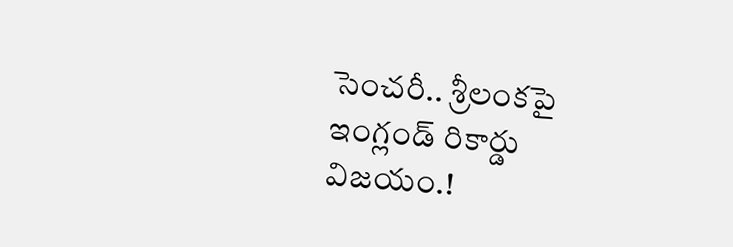సెంచరీ.. శ్రీలంకపై ఇంగ్లండ్ రికార్డు విజయం.!